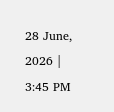28 June, 2026 | 3:45 PM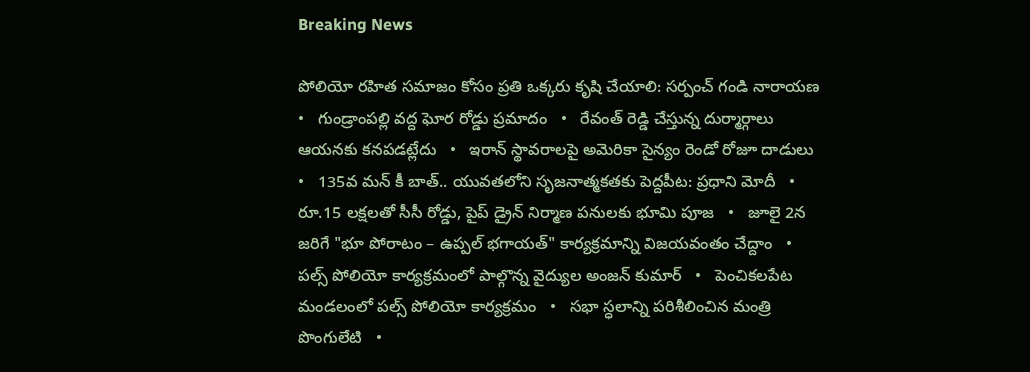Breaking News

పోలియో రహిత సమాజం కోసం ప్రతి ఒక్కరు కృషి చేయాలి: సర్పంచ్ గండి నారాయణ   •   గుండ్రాంపల్లి వద్ద ఘోర రోడ్డు ప్రమాదం   •   రేవంత్ రెడ్డి చేస్తున్న దుర్మార్గాలు ఆయనకు కనపడట్లేదు   •   ఇరాన్ స్థావరాలపై అమెరికా సైన్యం రెండో రోజూ దాడులు   •   135వ మన్ కీ బాత్.. యువతలోని సృజనాత్మకతకు పెద్దపీట: ప్రధాని మోదీ   •   రూ.15 లక్షలతో సీసీ రోడ్డు, పైప్ డ్రైన్ నిర్మాణ పనులకు భూమి పూజ   •   జూలై 2న జరిగే "భూ పోరాటం – ఉప్పల్ భగాయత్" కార్యక్రమాన్ని విజయవంతం చేద్దాం   •   పల్స్ పోలియో కార్యక్రమంలో పాల్గొన్న వైద్యుల అంజన్ కుమార్   •   పెంచికలపేట మండలంలో పల్స్ పోలియో కార్యక్రమం   •   సభా స్ధలాన్ని పరిశీలించిన మంత్రి పొంగులేటి   •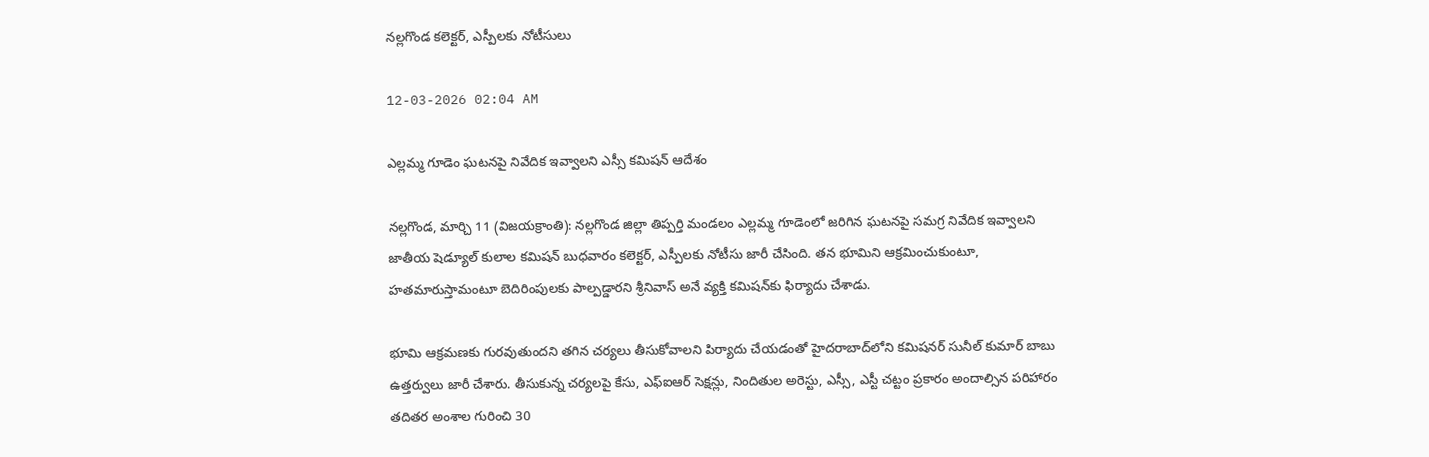నల్లగొండ కలెక్టర్, ఎస్పీలకు నోటీసులు

12-03-2026 02:04 AM

ఎల్లమ్మ గూడెం ఘటనపై నివేదిక ఇవ్వాలని ఎస్సీ కమిషన్ ఆదేశం

నల్లగొండ, మార్చి 11 (విజయక్రాంతి): నల్లగొండ జిల్లా తిప్పర్తి మండలం ఎల్లమ్మ గూడెంలో జరిగిన ఘటనపై సమగ్ర నివేదిక ఇవ్వాలని జాతీయ షెడ్యూల్ కులాల కమిషన్ బుధవారం కలెక్టర్, ఎస్పీలకు నోటీసు జారీ చేసింది. తన భూమిని ఆక్రమించుకుంటూ, హతమారుస్తామంటూ బెదిరింపులకు పాల్పడ్డారని శ్రీనివాస్ అనే వ్యక్తి కమిషన్‌కు ఫిర్యాదు చేశాడు.

భూమి ఆక్రమణకు గురవుతుందని తగిన చర్యలు తీసుకోవాలని పిర్యాదు చేయడంతో హైదరాబాద్‌లోని కమిషనర్ సునీల్ కుమార్ బాబు ఉత్తర్వులు జారీ చేశారు. తీసుకున్న చర్యలపై కేసు, ఎఫ్‌ఐఆర్ సెక్షన్లు, నిందితుల అరెస్టు, ఎస్సీ, ఎస్టీ చట్టం ప్రకారం అందాల్సిన పరిహారం తదితర అంశాల గురించి 30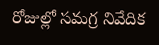రోజుల్లో సమగ్ర నివేదిక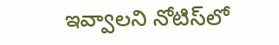ఇవ్వాలని నోటిస్‌లో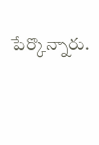పేర్కొన్నారు.